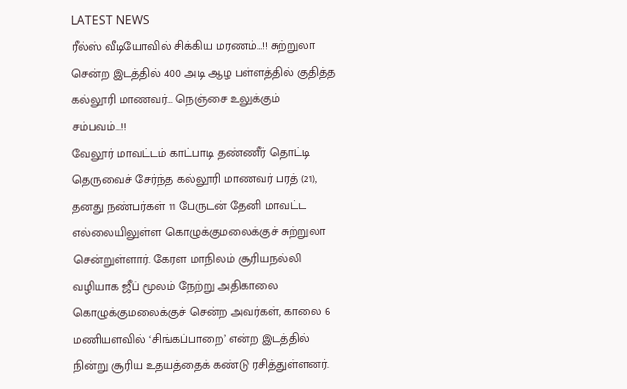LATEST NEWS
ரீல்ஸ் வீடியோவில் சிக்கிய மரணம்…!! சுற்றுலா சென்ற இடத்தில் 400 அடி ஆழ பள்ளத்தில் குதித்த கல்லூரி மாணவர்… நெஞ்சை உலுக்கும் சம்பவம்…!!
வேலூர் மாவட்டம் காட்பாடி தண்ணீர் தொட்டி தெருவைச் சேர்ந்த கல்லூரி மாணவர் பரத் (21), தனது நண்பர்கள் 11 பேருடன் தேனி மாவட்ட எல்லையிலுள்ள கொழுக்குமலைக்குச் சுற்றுலா சென்றுள்ளார். கேரள மாநிலம் சூரியநல்லி வழியாக ஜீப் மூலம் நேற்று அதிகாலை கொழுக்குமலைக்குச் சென்ற அவர்கள், காலை 6 மணியளவில் ‘சிங்கப்பாறை’ என்ற இடத்தில் நின்று சூரிய உதயத்தைக் கண்டு ரசித்துள்ளனர்.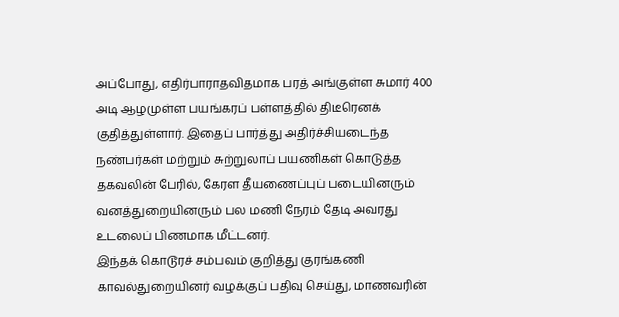அப்போது, எதிர்பாராதவிதமாக பரத் அங்குள்ள சுமார் 400 அடி ஆழமுள்ள பயங்கரப் பள்ளத்தில் திடீரெனக் குதித்துள்ளார். இதைப் பார்த்து அதிர்ச்சியடைந்த நண்பர்கள் மற்றும் சுற்றுலாப் பயணிகள் கொடுத்த தகவலின் பேரில், கேரள தீயணைப்புப் படையினரும் வனத்துறையினரும் பல மணி நேரம் தேடி அவரது உடலைப் பிணமாக மீட்டனர்.
இந்தக் கொடூரச் சம்பவம் குறித்து குரங்கணி காவல்துறையினர் வழக்குப் பதிவு செய்து, மாணவரின்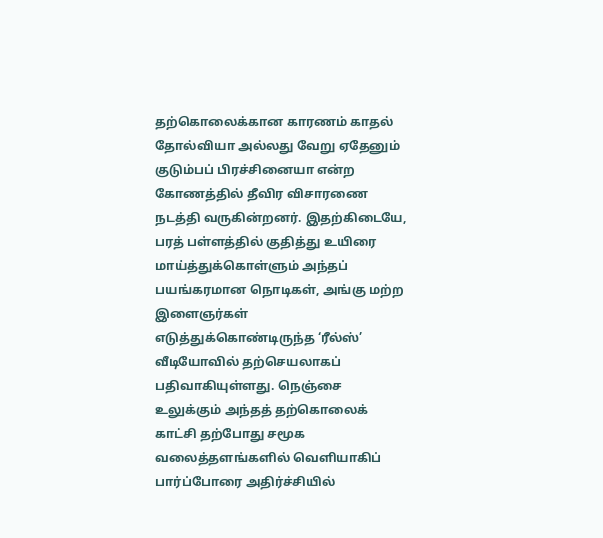தற்கொலைக்கான காரணம் காதல் தோல்வியா அல்லது வேறு ஏதேனும் குடும்பப் பிரச்சினையா என்ற கோணத்தில் தீவிர விசாரணை நடத்தி வருகின்றனர். இதற்கிடையே, பரத் பள்ளத்தில் குதித்து உயிரை மாய்த்துக்கொள்ளும் அந்தப் பயங்கரமான நொடிகள், அங்கு மற்ற இளைஞர்கள் எடுத்துக்கொண்டிருந்த ‘ரீல்ஸ்’ வீடியோவில் தற்செயலாகப் பதிவாகியுள்ளது. நெஞ்சை உலுக்கும் அந்தத் தற்கொலைக் காட்சி தற்போது சமூக வலைத்தளங்களில் வெளியாகிப் பார்ப்போரை அதிர்ச்சியில்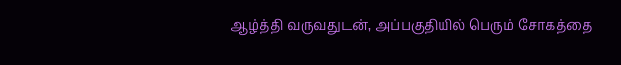ஆழ்த்தி வருவதுடன், அப்பகுதியில் பெரும் சோகத்தை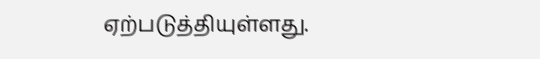ஏற்படுத்தியுள்ளது.